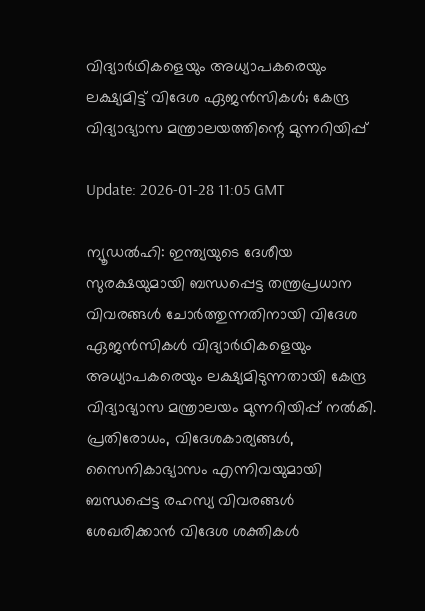വിദ്യാര്‍ഥികളെയും അധ്യാപകരെയും ലക്ഷ്യമിട്ട് വിദേശ ഏജന്‍സികള്‍; കേന്ദ്ര വിദ്യാഭ്യാസ മന്ത്രാലയത്തിന്റെ മുന്നറിയിപ്പ്

Update: 2026-01-28 11:05 GMT

ന്യൂഡല്‍ഹി: ഇന്ത്യയുടെ ദേശീയ സുരക്ഷയുമായി ബന്ധപ്പെട്ട തന്ത്രപ്രധാന വിവരങ്ങള്‍ ചോര്‍ത്തുന്നതിനായി വിദേശ ഏജന്‍സികള്‍ വിദ്യാര്‍ഥികളെയും അധ്യാപകരെയും ലക്ഷ്യമിടുന്നതായി കേന്ദ്ര വിദ്യാഭ്യാസ മന്ത്രാലയം മുന്നറിയിപ്പ് നല്‍കി. പ്രതിരോധം, വിദേശകാര്യങ്ങള്‍, സൈനികാഭ്യാസം എന്നിവയുമായി ബന്ധപ്പെട്ട രഹസ്യ വിവരങ്ങള്‍ ശേഖരിക്കാന്‍ വിദേശ ശക്തികള്‍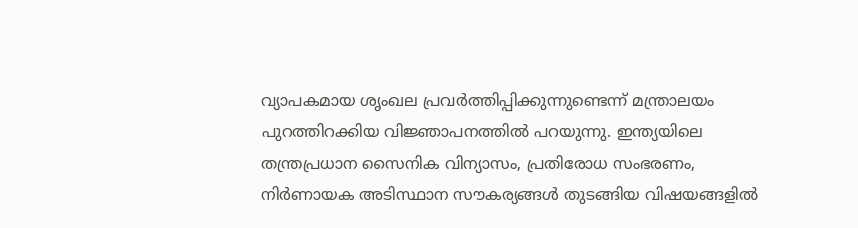വ്യാപകമായ ശൃംഖല പ്രവര്‍ത്തിപ്പിക്കുന്നുണ്ടെന്ന് മന്ത്രാലയം പുറത്തിറക്കിയ വിജ്ഞാപനത്തില്‍ പറയുന്നു. ഇന്ത്യയിലെ തന്ത്രപ്രധാന സൈനിക വിന്യാസം, പ്രതിരോധ സംഭരണം, നിര്‍ണായക അടിസ്ഥാന സൗകര്യങ്ങള്‍ തുടങ്ങിയ വിഷയങ്ങളില്‍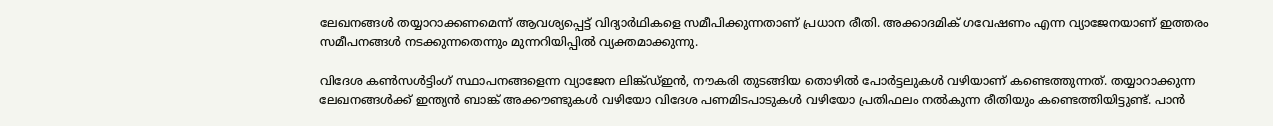ലേഖനങ്ങള്‍ തയ്യാറാക്കണമെന്ന് ആവശ്യപ്പെട്ട് വിദ്യാര്‍ഥികളെ സമീപിക്കുന്നതാണ് പ്രധാന രീതി. അക്കാദമിക് ഗവേഷണം എന്ന വ്യാജേനയാണ് ഇത്തരം സമീപനങ്ങള്‍ നടക്കുന്നതെന്നും മുന്നറിയിപ്പില്‍ വ്യക്തമാക്കുന്നു.

വിദേശ കണ്‍സള്‍ട്ടിംഗ് സ്ഥാപനങ്ങളെന്ന വ്യാജേന ലിങ്ക്ഡ്ഇന്‍, നൗകരി തുടങ്ങിയ തൊഴില്‍ പോര്‍ട്ടലുകള്‍ വഴിയാണ് കണ്ടെത്തുന്നത്. തയ്യാറാക്കുന്ന ലേഖനങ്ങള്‍ക്ക് ഇന്ത്യന്‍ ബാങ്ക് അക്കൗണ്ടുകള്‍ വഴിയോ വിദേശ പണമിടപാടുകള്‍ വഴിയോ പ്രതിഫലം നല്‍കുന്ന രീതിയും കണ്ടെത്തിയിട്ടുണ്ട്. പാന്‍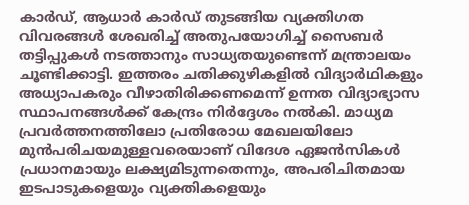കാര്‍ഡ്, ആധാര്‍ കാര്‍ഡ് തുടങ്ങിയ വ്യക്തിഗത വിവരങ്ങള്‍ ശേഖരിച്ച് അതുപയോഗിച്ച് സൈബര്‍ തട്ടിപ്പുകള്‍ നടത്താനും സാധ്യതയുണ്ടെന്ന് മന്ത്രാലയം ചൂണ്ടിക്കാട്ടി. ഇത്തരം ചതിക്കുഴികളില്‍ വിദ്യാര്‍ഥികളും അധ്യാപകരും വീഴാതിരിക്കണമെന്ന് ഉന്നത വിദ്യാഭ്യാസ സ്ഥാപനങ്ങള്‍ക്ക് കേന്ദ്രം നിര്‍ദ്ദേശം നല്‍കി. മാധ്യമ പ്രവര്‍ത്തനത്തിലോ പ്രതിരോധ മേഖലയിലോ മുന്‍പരിചയമുള്ളവരെയാണ് വിദേശ ഏജന്‍സികള്‍ പ്രധാനമായും ലക്ഷ്യമിടുന്നതെന്നും, അപരിചിതമായ ഇടപാടുകളെയും വ്യക്തികളെയും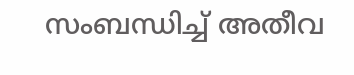സംബന്ധിച്ച് അതീവ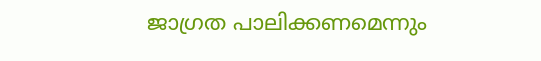ജാഗ്രത പാലിക്കണമെന്നും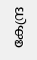കേന്ദ്ര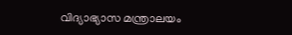വിദ്യാഭ്യാസ മന്ത്രാലയം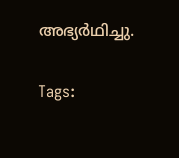അഭ്യര്‍ഥിച്ചു.

Tags: